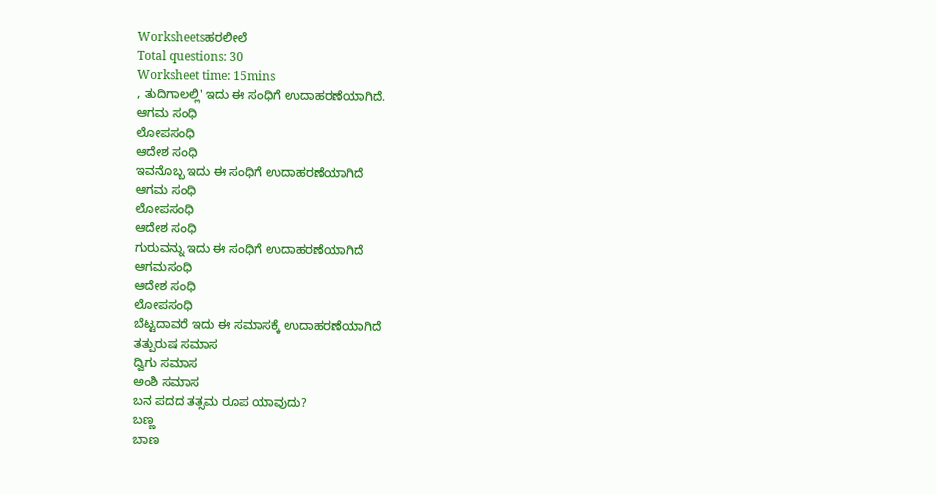Worksheetsಹರಲೀಲೆ
Total questions: 30
Worksheet time: 15mins
, ತುದಿಗಾಲಲ್ಲಿ' ಇದು ಈ ಸಂಧಿಗೆ ಉದಾಹರಣೆಯಾಗಿದೆ.
ಆಗಮ ಸಂಧಿ
ಲೋಪಸಂಧಿ
ಆದೇಶ ಸಂಧಿ
ಇವನೊಬ್ಬ ಇದು ಈ ಸಂಧಿಗೆ ಉದಾಹರಣೆಯಾಗಿದೆ
ಆಗಮ ಸಂಧಿ
ಲೋಪಸಂಧಿ
ಆದೇಶ ಸಂಧಿ
ಗುರುವನ್ನು ಇದು ಈ ಸಂಧಿಗೆ ಉದಾಹರಣೆಯಾಗಿದೆ
ಆಗಮಸಂಧಿ
ಆದೇಶ ಸಂಧಿ
ಲೋಪಸಂಧಿ
ಬೆಟ್ಟದಾವರೆ ಇದು ಈ ಸಮಾಸಕ್ಕೆ ಉದಾಹರಣೆಯಾಗಿದೆ
ತತ್ಪುರುಷ ಸಮಾಸ
ದ್ವಿಗು ಸಮಾಸ
ಅಂಶಿ ಸಮಾಸ
ಬನ ಪದದ ತತ್ಸಮ ರೂಪ ಯಾವುದು?
ಬಣ್ಣ
ಬಾಣ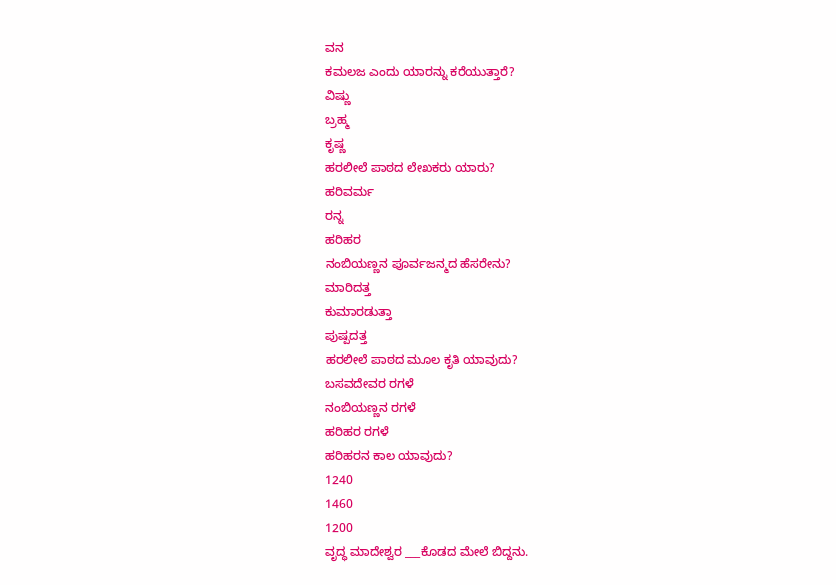ವನ
ಕಮಲಜ ಎಂದು ಯಾರನ್ನು ಕರೆಯುತ್ತಾರೆ?
ವಿಷ್ಣು
ಬ್ರಹ್ಮ
ಕೃಷ್ಣ
ಹರಲೀಲೆ ಪಾಠದ ಲೇಖಕರು ಯಾರು?
ಹರಿವರ್ಮ
ರನ್ನ
ಹರಿಹರ
ನಂಬಿಯಣ್ಣನ ಪೂರ್ವಜನ್ಮದ ಹೆಸರೇನು?
ಮಾರಿದತ್ತ
ಕುಮಾರಡುತ್ತಾ
ಪುಷ್ಪದತ್ತ
ಹರಲೀಲೆ ಪಾಠದ ಮೂಲ ಕೃತಿ ಯಾವುದು?
ಬಸವದೇವರ ರಗಳೆ
ನಂಬಿಯಣ್ಣನ ರಗಳೆ
ಹರಿಹರ ರಗಳೆ
ಹರಿಹರನ ಕಾಲ ಯಾವುದು?
1240
1460
1200
ವೃದ್ಧ ಮಾದೇಶ್ವರ ___ಕೊಡದ ಮೇಲೆ ಬಿದ್ದನು.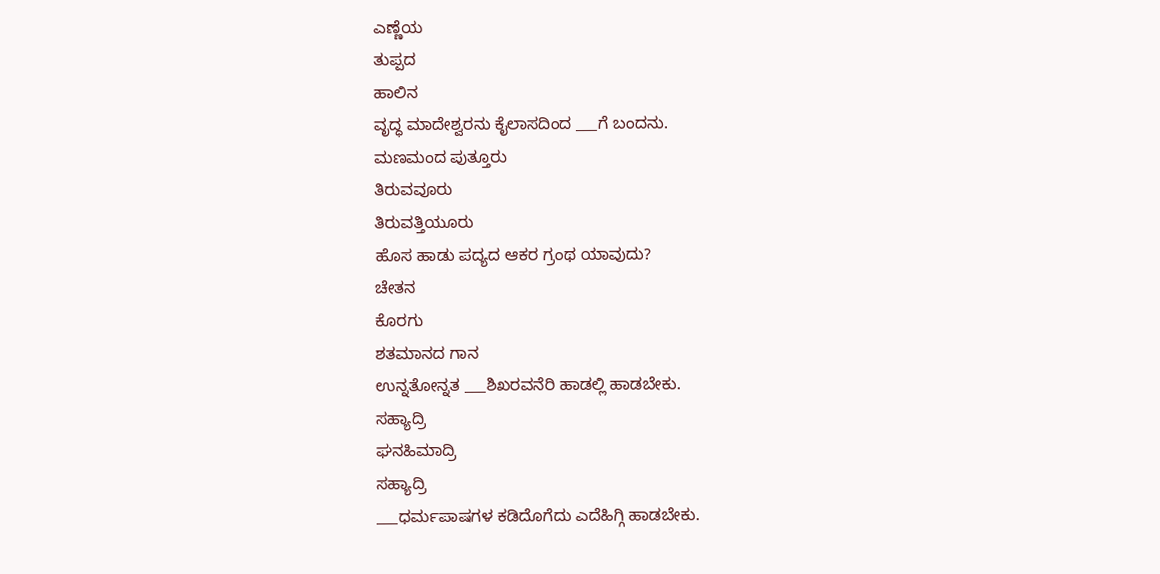ಎಣ್ಣೆಯ
ತುಪ್ಪದ
ಹಾಲಿನ
ವೃದ್ಧ ಮಾದೇಶ್ವರನು ಕೈಲಾಸದಿಂದ ___ಗೆ ಬಂದನು.
ಮಣಮಂದ ಪುತ್ತೂರು
ತಿರುವವೂರು
ತಿರುವತ್ತಿಯೂರು
ಹೊಸ ಹಾಡು ಪದ್ಯದ ಆಕರ ಗ್ರಂಥ ಯಾವುದು?
ಚೇತನ
ಕೊರಗು
ಶತಮಾನದ ಗಾನ
ಉನ್ನತೋನ್ನತ ___ಶಿಖರವನೆರಿ ಹಾಡಲ್ಲಿ ಹಾಡಬೇಕು.
ಸಹ್ಯಾದ್ರಿ
ಘನಹಿಮಾದ್ರಿ
ಸಹ್ಯಾದ್ರಿ
___ಧರ್ಮಪಾಷಗಳ ಕಡಿದೊಗೆದು ಎದೆಹಿಗ್ಗಿ ಹಾಡಬೇಕು.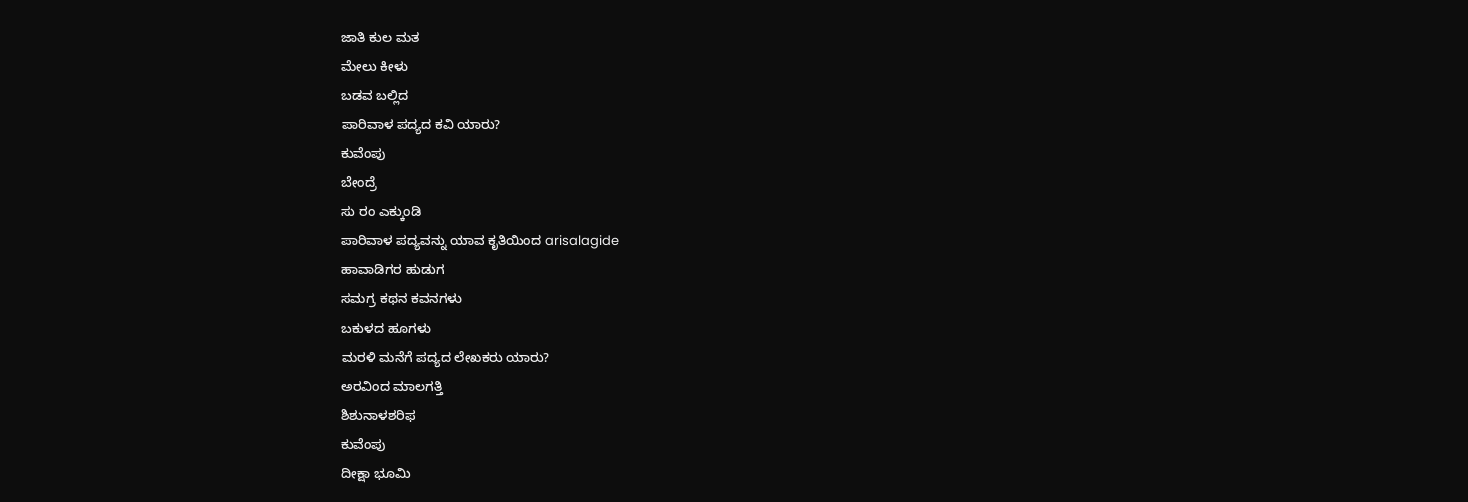ಜಾತಿ ಕುಲ ಮತ
ಮೇಲು ಕೀಳು
ಬಡವ ಬಲ್ಲಿದ
ಪಾರಿವಾಳ ಪದ್ಯದ ಕವಿ ಯಾರು?
ಕುವೆಂಪು
ಬೇಂದ್ರೆ
ಸು ರಂ ಎಕ್ಕುಂಡಿ
ಪಾರಿವಾಳ ಪದ್ಯವನ್ನು ಯಾವ ಕೃತಿಯಿಂದ arisalagide
ಹಾವಾಡಿಗರ ಹುಡುಗ
ಸಮಗ್ರ ಕಥನ ಕವನಗಳು
ಬಕುಳದ ಹೂಗಳು
ಮರಳಿ ಮನೆಗೆ ಪದ್ಯದ ಲೇಖಕರು ಯಾರು?
ಅರವಿಂದ ಮಾಲಗತ್ತಿ
ಶಿಶುನಾಳಶರಿಫ
ಕುವೆಂಪು
ದೀಕ್ಷಾ ಭೂಮಿ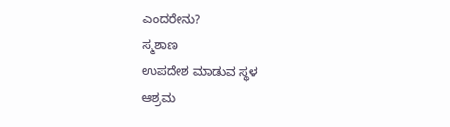ಎಂದರೇನು?
ಸ್ಮಶಾಣ
ಉಪದೇಶ ಮಾಡುವ ಸ್ಥಳ
ಆಶ್ರಮ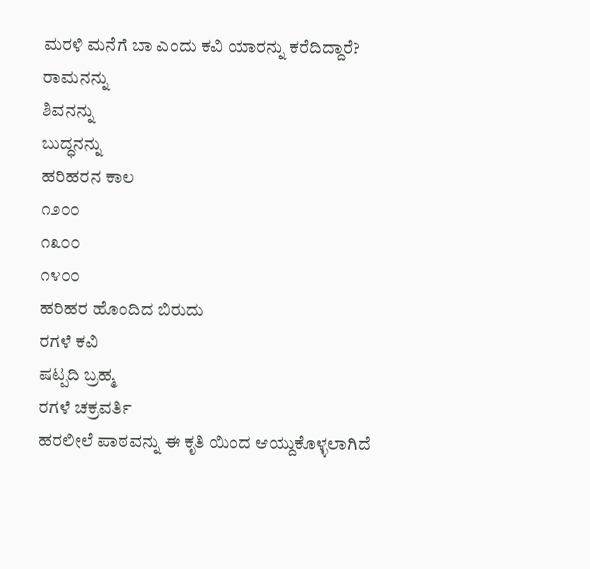ಮರಳಿ ಮನೆಗೆ ಬಾ ಎಂದು ಕವಿ ಯಾರನ್ನು ಕರೆದಿದ್ದಾರೆ?
ರಾಮನನ್ನು
ಶಿವನನ್ನು
ಬುದ್ಧನನ್ನು
ಹರಿಹರನ ಕಾಲ
೧೨೦೦
೧೩೦೦
೧೪೦೦
ಹರಿಹರ ಹೊಂದಿದ ಬಿರುದು
ರಗಳೆ ಕವಿ
ಷಟ್ಪದಿ ಬ್ರಹ್ಮ
ರಗಳೆ ಚಕ್ರವರ್ತಿ
ಹರಲೀಲೆ ಪಾಠವನ್ನು ಈ ಕೃತಿ ಯಿಂದ ಆಯ್ದುಕೊಳ್ಳಲಾಗಿದೆ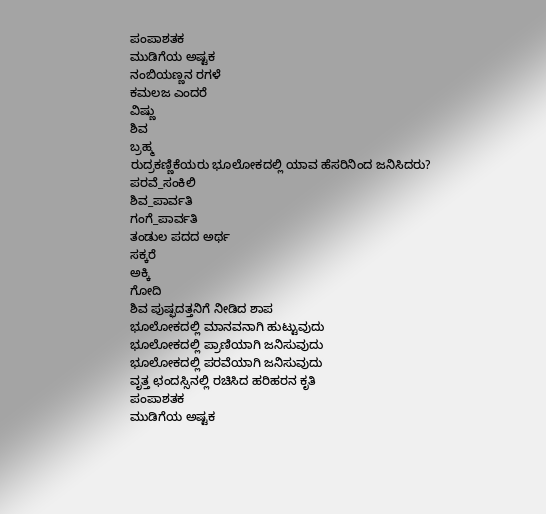ಪಂಪಾಶತಕ
ಮುಡಿಗೆಯ ಅಷ್ಟಕ
ನಂಬಿಯಣ್ಣನ ರಗಳೆ
ಕಮಲಜ ಎಂದರೆ
ವಿಷ್ಣು
ಶಿವ
ಬ್ರಹ್ಮ
ರುದ್ರಕಣ್ಣಿಕೆಯರು ಭೂಲೋಕದಲ್ಲಿ ಯಾವ ಹೆಸರಿನಿಂದ ಜನಿಸಿದರು?
ಪರವೆ_ಸಂಕಿಲಿ
ಶಿವ_ಪಾರ್ವತಿ
ಗಂಗೆ_ಪಾರ್ವತಿ
ತಂಡುಲ ಪದದ ಅರ್ಥ
ಸಕ್ಕರೆ
ಅಕ್ಕಿ
ಗೋದಿ
ಶಿವ ಪುಷ್ಫದತ್ತನಿಗೆ ನೀಡಿದ ಶಾಪ
ಭೂಲೋಕದಲ್ಲಿ ಮಾನವನಾಗಿ ಹುಟ್ಟುವುದು
ಭೂಲೋಕದಲ್ಲಿ ಪ್ರಾಣಿಯಾಗಿ ಜನಿಸುವುದು
ಭೂಲೋಕದಲ್ಲಿ ಪರವೆಯಾಗಿ ಜನಿಸುವುದು
ವೃತ್ತ ಛಂದಸ್ಸಿನಲ್ಲಿ ರಚಿಸಿದ ಹರಿಹರನ ಕೃತಿ
ಪಂಪಾಶತಕ
ಮುಡಿಗೆಯ ಅಷ್ಟಕ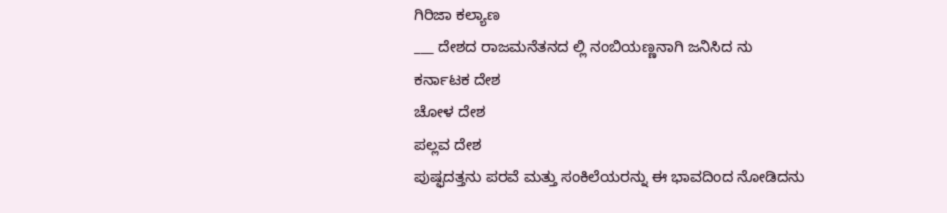ಗಿರಿಜಾ ಕಲ್ಯಾಣ
___ ದೇಶದ ರಾಜಮನೆತನದ ಲ್ಲಿ ನಂಬಿಯಣ್ಣನಾಗಿ ಜನಿಸಿದ ನು
ಕರ್ನಾಟಕ ದೇಶ
ಚೋಳ ದೇಶ
ಪಲ್ಲವ ದೇಶ
ಪುಷ್ಫದತ್ತನು ಪರವೆ ಮತ್ತು ಸಂಕಿಲೆಯರನ್ನು ಈ ಭಾವದಿಂದ ನೋಡಿದನು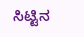ಸಿಟ್ಟಿನ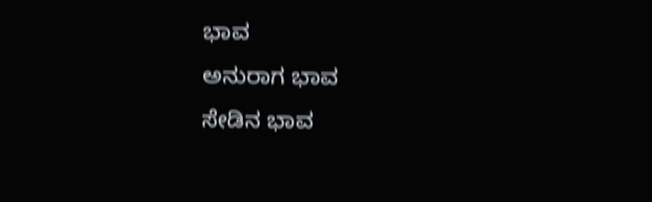ಭಾವ
ಅನುರಾಗ ಭಾವ
ಸೇಡಿನ ಭಾವ